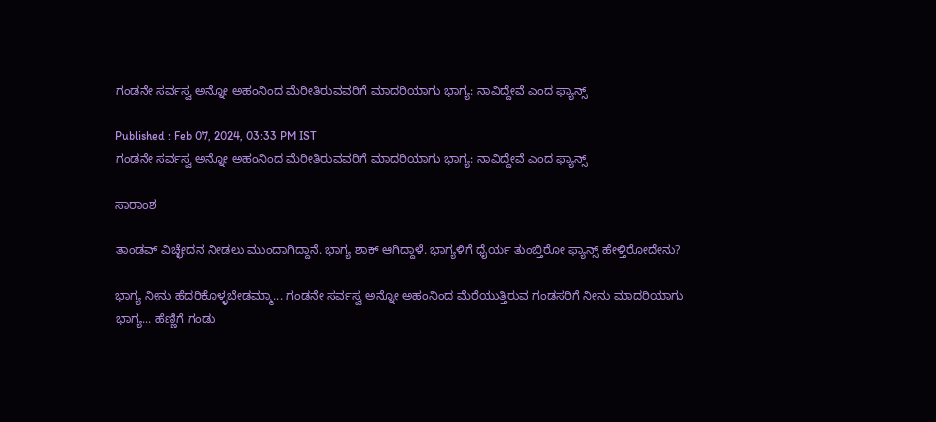ಗಂಡನೇ ಸರ್ವಸ್ವ ಅನ್ನೋ ಅಹಂನಿಂದ ಮೆರೀತಿರುವವರಿಗೆ ಮಾದರಿಯಾಗು ಭಾಗ್ಯ: ನಾವಿದ್ದೇವೆ ಎಂದ ಫ್ಯಾನ್ಸ್

Published : Feb 07, 2024, 03:33 PM IST
ಗಂಡನೇ ಸರ್ವಸ್ವ ಅನ್ನೋ ಅಹಂನಿಂದ ಮೆರೀತಿರುವವರಿಗೆ ಮಾದರಿಯಾಗು ಭಾಗ್ಯ: ನಾವಿದ್ದೇವೆ ಎಂದ ಫ್ಯಾನ್ಸ್

ಸಾರಾಂಶ

ತಾಂಡವ್ ವಿಚ್ಛೇದನ ನೀಡಲು ಮುಂದಾಗಿದ್ದಾನೆ. ಭಾಗ್ಯ ಶಾಕ್ ಆಗಿದ್ದಾಳೆ. ಭಾಗ್ಯಳಿಗೆ ಧೈರ್ಯ ತುಂಬ್ತಿರೋ ಫ್ಯಾನ್ಸ್ ಹೇಳ್ತಿರೋದೇನು?

ಭಾಗ್ಯ ನೀನು ಹೆದರಿಕೊಳ್ಳಬೇಡಮ್ಮಾ... ಗಂಡನೇ ಸರ್ವಸ್ವ ಅನ್ನೋ ಅಹಂನಿಂದ ಮೆರೆಯುತ್ತಿರುವ ಗಂಡಸರಿಗೆ ನೀನು ಮಾದರಿಯಾಗು ಭಾಗ್ಯ... ಹೆಣ್ಣಿಗೆ ಗಂಡು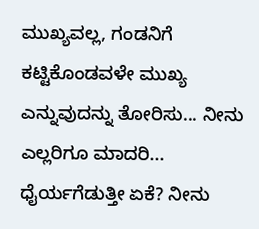ಮುಖ್ಯವಲ್ಲ, ಗಂಡನಿಗೆ ಕಟ್ಟಿಕೊಂಡವಳೇ ಮುಖ್ಯ ಎನ್ನುವುದನ್ನು ತೋರಿಸು... ನೀನು ಎಲ್ಲರಿಗೂ ಮಾದರಿ... ಧೈರ್ಯಗೆಡುತ್ತೀ ಏಕೆ? ನೀನು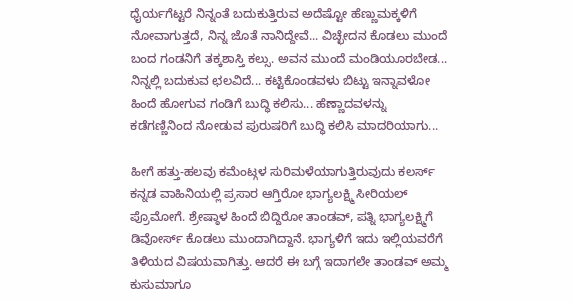ಧೈರ್ಯಗೆಟ್ಟರೆ ನಿನ್ನಂತೆ ಬದುಕುತ್ತಿರುವ ಅದೆಷ್ಟೋ ಹೆಣ್ಣುಮಕ್ಕಳಿಗೆ ನೋವಾಗುತ್ತದೆ, ನಿನ್ನ ಜೊತೆ ನಾನಿದ್ದೇವೆ... ವಿಚ್ಛೇದನ ಕೊಡಲು ಮುಂದೆ ಬಂದ ಗಂಡನಿಗೆ ತಕ್ಕಶಾಸ್ತಿ ಕಲ್ಸು. ಅವನ ಮುಂದೆ ಮಂಡಿಯೂರಬೇಡ... ನಿನ್ನಲ್ಲಿ ಬದುಕುವ ಛಲವಿದೆ... ಕಟ್ಟಿಕೊಂಡವಳು ಬಿಟ್ಟು ಇನ್ನಾವಳೋ ಹಿಂದೆ ಹೋಗುವ ಗಂಡಿಗೆ ಬುದ್ಧಿ ಕಲಿಸು... ಹೆಣ್ಣಾದವಳನ್ನು ಕಡೆಗಣ್ಣಿನಿಂದ ನೋಡುವ ಪುರುಷರಿಗೆ ಬುದ್ಧಿ ಕಲಿಸಿ ಮಾದರಿಯಾಗು...

ಹೀಗೆ ಹತ್ತು-ಹಲವು ಕಮೆಂಟ್ಗಳ ಸುರಿಮಳೆಯಾಗುತ್ತಿರುವುದು ಕಲರ್ಸ್ ಕನ್ನಡ ವಾಹಿನಿಯಲ್ಲಿ ಪ್ರಸಾರ ಆಗ್ತಿರೋ ಭಾಗ್ಯಲಕ್ಷ್ಮಿ ಸೀರಿಯಲ್ ಪ್ರೊಮೋಗೆ. ಶ್ರೇಷ್ಠಾಳ ಹಿಂದೆ ಬಿದ್ದಿರೋ ತಾಂಡವ್, ಪತ್ನಿ ಭಾಗ್ಯಲಕ್ಷ್ಮಿಗೆ ಡಿವೋರ್ಸ್ ಕೊಡಲು ಮುಂದಾಗಿದ್ದಾನೆ. ಭಾಗ್ಯಳಿಗೆ ಇದು ಇಲ್ಲಿಯವರೆಗೆ ತಿಳಿಯದ ವಿಷಯವಾಗಿತ್ತು. ಆದರೆ ಈ ಬಗ್ಗೆ ಇದಾಗಲೇ ತಾಂಡವ್ ಅಮ್ಮ ಕುಸುಮಾಗೂ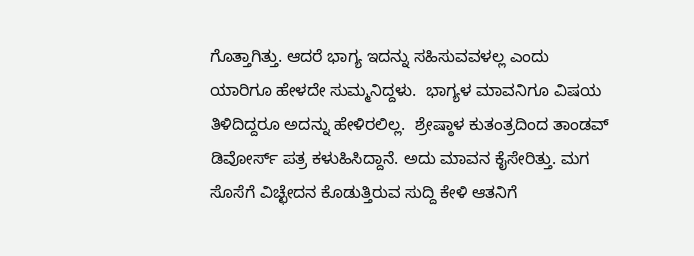ಗೊತ್ತಾಗಿತ್ತು. ಆದರೆ ಭಾಗ್ಯ ಇದನ್ನು ಸಹಿಸುವವಳಲ್ಲ ಎಂದು ಯಾರಿಗೂ ಹೇಳದೇ ಸುಮ್ಮನಿದ್ದಳು.  ಭಾಗ್ಯಳ ಮಾವನಿಗೂ ವಿಷಯ ತಿಳಿದಿದ್ದರೂ ಅದನ್ನು ಹೇಳಿರಲಿಲ್ಲ.  ಶ್ರೇಷ್ಠಾಳ ಕುತಂತ್ರದಿಂದ ತಾಂಡವ್ ಡಿವೋರ್ಸ್ ಪತ್ರ ಕಳುಹಿಸಿದ್ದಾನೆ. ಅದು ಮಾವನ ಕೈಸೇರಿತ್ತು. ಮಗ ಸೊಸೆಗೆ ವಿಚ್ಛೇದನ ಕೊಡುತ್ತಿರುವ ಸುದ್ದಿ ಕೇಳಿ ಆತನಿಗೆ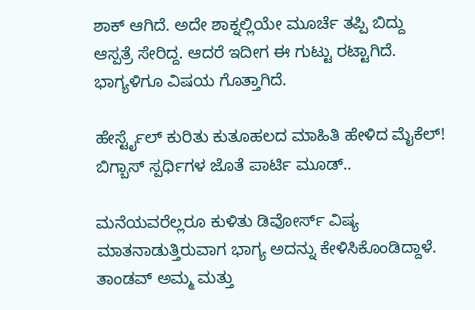ಶಾಕ್ ಆಗಿದೆ. ಅದೇ ಶಾಕ್ನಲ್ಲಿಯೇ ಮೂರ್ಚೆ ತಪ್ಪಿ ಬಿದ್ದು ಆಸ್ಪತ್ರೆ ಸೇರಿದ್ದ. ಆದರೆ ಇದೀಗ ಈ ಗುಟ್ಟು ರಟ್ಟಾಗಿದೆ. ಭಾಗ್ಯಳಿಗೂ ವಿಷಯ ಗೊತ್ತಾಗಿದೆ.

ಹೇರ್ಸ್ಟೈಲ್ ಕುರಿತು ಕುತೂಹಲದ ಮಾಹಿತಿ ಹೇಳಿದ ಮೈಕೆಲ್! ಬಿಗ್ಬಾಸ್ ಸ್ಪರ್ಧಿಗಳ ಜೊತೆ ಪಾರ್ಟಿ ಮೂಡ್..

ಮನೆಯವರೆಲ್ಲರೂ ಕುಳಿತು ಡಿವೋರ್ಸ್ ವಿಷ್ಯ ಮಾತನಾಡುತ್ತಿರುವಾಗ ಭಾಗ್ಯ ಅದನ್ನು ಕೇಳಿಸಿಕೊಂಡಿದ್ದಾಳೆ. ತಾಂಡವ್ ಅಮ್ಮ ಮತ್ತು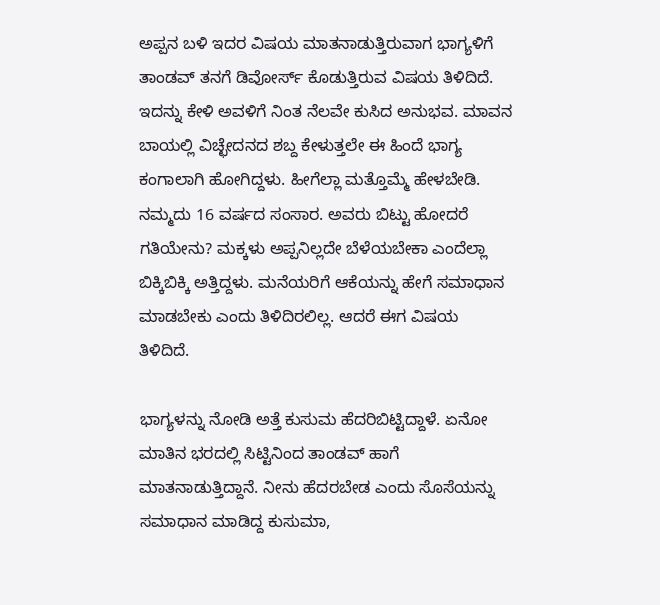ಅಪ್ಪನ ಬಳಿ ಇದರ ವಿಷಯ ಮಾತನಾಡುತ್ತಿರುವಾಗ ಭಾಗ್ಯಳಿಗೆ ತಾಂಡವ್ ತನಗೆ ಡಿವೋರ್ಸ್ ಕೊಡುತ್ತಿರುವ ವಿಷಯ ತಿಳಿದಿದೆ. ಇದನ್ನು ಕೇಳಿ ಅವಳಿಗೆ ನಿಂತ ನೆಲವೇ ಕುಸಿದ ಅನುಭವ. ಮಾವನ ಬಾಯಲ್ಲಿ ವಿಚ್ಛೇದನದ ಶಬ್ದ ಕೇಳುತ್ತಲೇ ಈ ಹಿಂದೆ ಭಾಗ್ಯ ಕಂಗಾಲಾಗಿ ಹೋಗಿದ್ದಳು. ಹೀಗೆಲ್ಲಾ ಮತ್ತೊಮ್ಮೆ ಹೇಳಬೇಡಿ. ನಮ್ಮದು 16 ವರ್ಷದ ಸಂಸಾರ. ಅವರು ಬಿಟ್ಟು ಹೋದರೆ ಗತಿಯೇನು? ಮಕ್ಕಳು ಅಪ್ಪನಿಲ್ಲದೇ ಬೆಳೆಯಬೇಕಾ ಎಂದೆಲ್ಲಾ ಬಿಕ್ಕಿಬಿಕ್ಕಿ ಅತ್ತಿದ್ದಳು. ಮನೆಯರಿಗೆ ಆಕೆಯನ್ನು ಹೇಗೆ ಸಮಾಧಾನ ಮಾಡಬೇಕು ಎಂದು ತಿಳಿದಿರಲಿಲ್ಲ. ಆದರೆ ಈಗ ವಿಷಯ ತಿಳಿದಿದೆ.

ಭಾಗ್ಯಳನ್ನು ನೋಡಿ ಅತ್ತೆ ಕುಸುಮ ಹೆದರಿಬಿಟ್ಟಿದ್ದಾಳೆ. ಏನೋ ಮಾತಿನ ಭರದಲ್ಲಿ ಸಿಟ್ಟಿನಿಂದ ತಾಂಡವ್ ಹಾಗೆ ಮಾತನಾಡುತ್ತಿದ್ದಾನೆ. ನೀನು ಹೆದರಬೇಡ ಎಂದು ಸೊಸೆಯನ್ನು ಸಮಾಧಾನ ಮಾಡಿದ್ದ ಕುಸುಮಾ,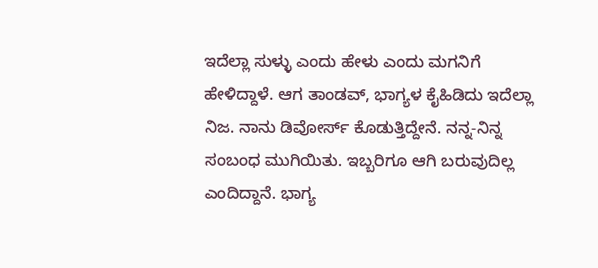ಇದೆಲ್ಲಾ ಸುಳ್ಳು ಎಂದು ಹೇಳು ಎಂದು ಮಗನಿಗೆ ಹೇಳಿದ್ದಾಳೆ. ಆಗ ತಾಂಡವ್, ಭಾಗ್ಯಳ ಕೈಹಿಡಿದು ಇದೆಲ್ಲಾ ನಿಜ. ನಾನು ಡಿವೋರ್ಸ್ ಕೊಡುತ್ತಿದ್ದೇನೆ. ನನ್ನ-ನಿನ್ನ ಸಂಬಂಧ ಮುಗಿಯಿತು. ಇಬ್ಬರಿಗೂ ಆಗಿ ಬರುವುದಿಲ್ಲ ಎಂದಿದ್ದಾನೆ. ಭಾಗ್ಯ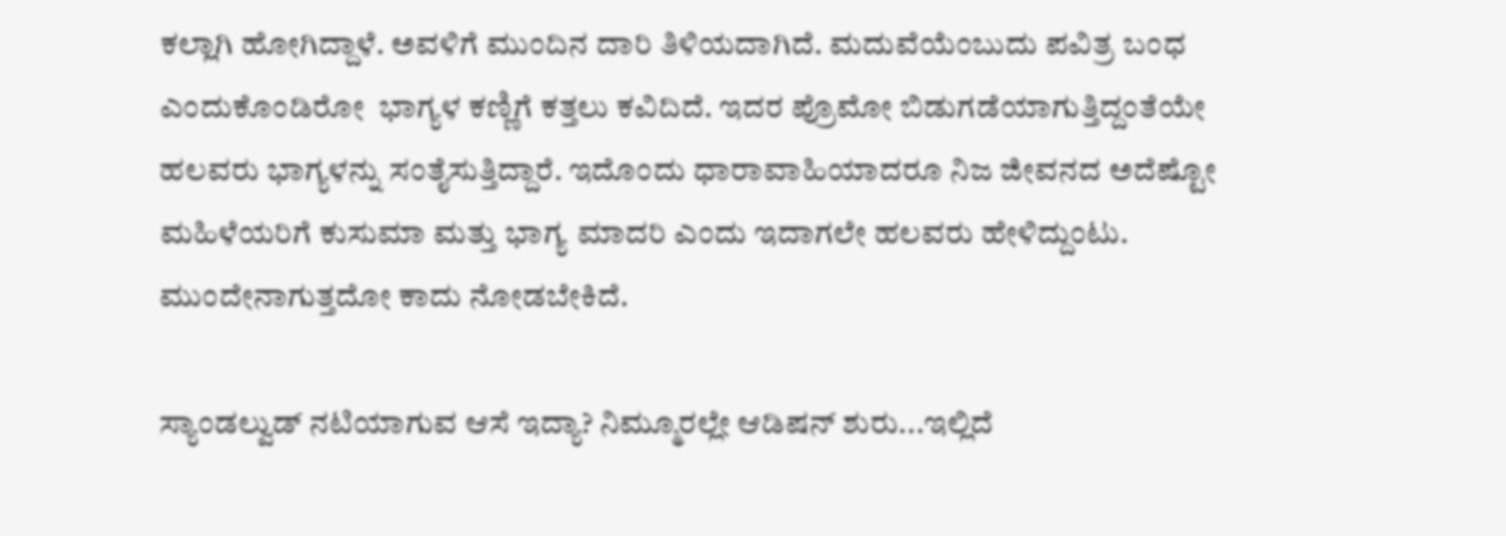ಕಲ್ಲಾಗಿ ಹೋಗಿದ್ದಾಳೆ. ಅವಳಿಗೆ ಮುಂದಿನ ದಾರಿ ತಿಳಿಯದಾಗಿದೆ. ಮದುವೆಯೆಂಬುದು ಪವಿತ್ರ ಬಂಧ ಎಂದುಕೊಂಡಿರೋ  ಭಾಗ್ಯಳ ಕಣ್ಣಿಗೆ ಕತ್ತಲು ಕವಿದಿದೆ. ಇದರ ಪ್ರೊಮೋ ಬಿಡುಗಡೆಯಾಗುತ್ತಿದ್ದಂತೆಯೇ ಹಲವರು ಭಾಗ್ಯಳನ್ನು ಸಂತೈಸುತ್ತಿದ್ದಾರೆ. ಇದೊಂದು ಧಾರಾವಾಹಿಯಾದರೂ ನಿಜ ಜೀವನದ ಅದೆಷ್ಟೋ ಮಹಿಳೆಯರಿಗೆ ಕುಸುಮಾ ಮತ್ತು ಭಾಗ್ಯ ಮಾದರಿ ಎಂದು ಇದಾಗಲೇ ಹಲವರು ಹೇಳಿದ್ದುಂಟು. ಮುಂದೇನಾಗುತ್ತದೋ ಕಾದು ನೋಡಬೇಕಿದೆ.

ಸ್ಯಾಂಡಲ್ವುಡ್ ನಟಿಯಾಗುವ ಆಸೆ ಇದ್ಯಾ? ನಿಮ್ಮೂರಲ್ಲೇ ಆಡಿಷನ್ ಶುರು...ಇಲ್ಲಿದೆ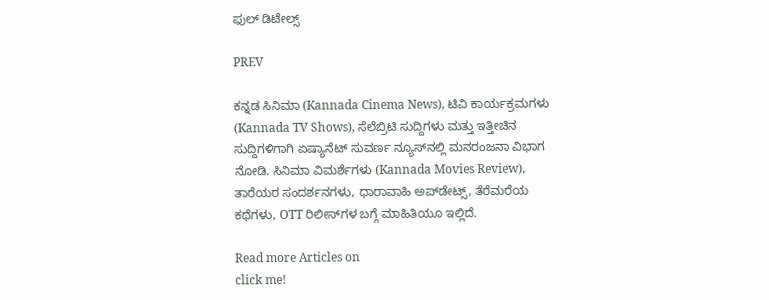ಫುಲ್ ಡಿಟೇಲ್ಸ್

PREV

ಕನ್ನಡ ಸಿನಿಮಾ (Kannada Cinema News), ಟಿವಿ ಕಾರ್ಯಕ್ರಮಗಳು (Kannada TV Shows), ಸೆಲೆಬ್ರಿಟಿ ಸುದ್ದಿಗಳು ಮತ್ತು ಇತ್ತೀಚಿನ ಸುದ್ದಿಗಳಿಗಾಗಿ ಏಷ್ಯಾನೆಟ್ ಸುವರ್ಣ ನ್ಯೂಸ್‌ನಲ್ಲಿ ಮನರಂಜನಾ ವಿಭಾಗ ನೋಡಿ. ಸಿನಿಮಾ ವಿಮರ್ಶೆಗಳು (Kannada Movies Review), ತಾರೆಯರ ಸಂದರ್ಶನಗಳು, ಧಾರಾವಾಹಿ ಅಪ್‌ಡೇಟ್ಸ್‌, ತೆರೆಮರೆಯ ಕಥೆಗಳು, OTT ರಿಲೀಸ್‌ಗಳ ಬಗ್ಗೆ ಮಾಹಿತಿಯೂ ಇಲ್ಲಿದೆ.

Read more Articles on
click me!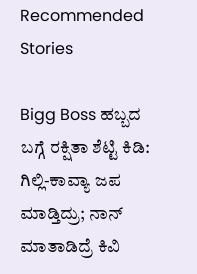Recommended Stories

Bigg Boss ಹಬ್ಬದ ಬಗ್ಗೆ ರಕ್ಷಿತಾ ಶೆಟ್ಟಿ ಕಿಡಿ: ಗಿಲ್ಲಿ-ಕಾವ್ಯಾ ಜಪ ಮಾಡ್ತಿದ್ರು; ನಾನ್ ಮಾತಾಡಿದ್ರೆ ಕಿವಿ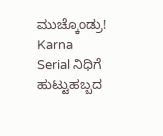ಮುಚ್ಕೊಂಡ್ರು!
Karna Serial ನಿಧಿಗೆ ಹುಟ್ಟುಹಬ್ಬದ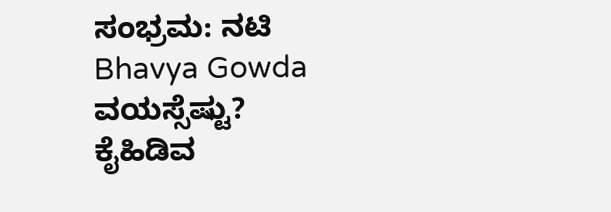ಸಂಭ್ರಮ: ನಟಿ Bhavya Gowda ವಯಸ್ಸೆಷ್ಟು? ಕೈಹಿಡಿವ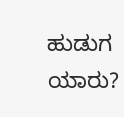ಹುಡುಗ ಯಾರು?